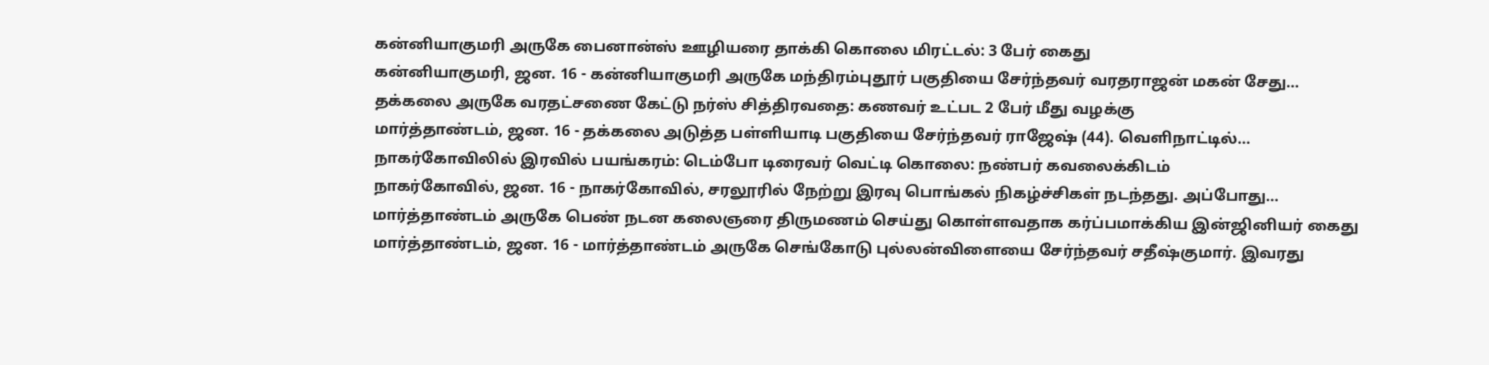கன்னியாகுமரி அருகே பைனான்ஸ் ஊழியரை தாக்கி கொலை மிரட்டல்: 3 பேர் கைது
கன்னியாகுமரி, ஜன. 16 - கன்னியாகுமரி அருகே மந்திரம்புதூர் பகுதியை சேர்ந்தவர் வரதராஜன் மகன் சேது…
தக்கலை அருகே வரதட்சணை கேட்டு நர்ஸ் சித்திரவதை: கணவர் உட்பட 2 பேர் மீது வழக்கு
மார்த்தாண்டம், ஜன. 16 - தக்கலை அடுத்த பள்ளியாடி பகுதியை சேர்ந்தவர் ராஜேஷ் (44). வெளிநாட்டில்…
நாகர்கோவிலில் இரவில் பயங்கரம்: டெம்போ டிரைவர் வெட்டி கொலை: நண்பர் கவலைக்கிடம்
நாகர்கோவில், ஜன. 16 - நாகர்கோவில், சரலூரில் நேற்று இரவு பொங்கல் நிகழ்ச்சிகள் நடந்தது. அப்போது…
மார்த்தாண்டம் அருகே பெண் நடன கலைஞரை திருமணம் செய்து கொள்ளவதாக கர்ப்பமாக்கிய இன்ஜினியர் கைது
மார்த்தாண்டம், ஜன. 16 - மார்த்தாண்டம் அருகே செங்கோடு புல்லன்விளையை சேர்ந்தவர் சதீஷ்குமார். இவரது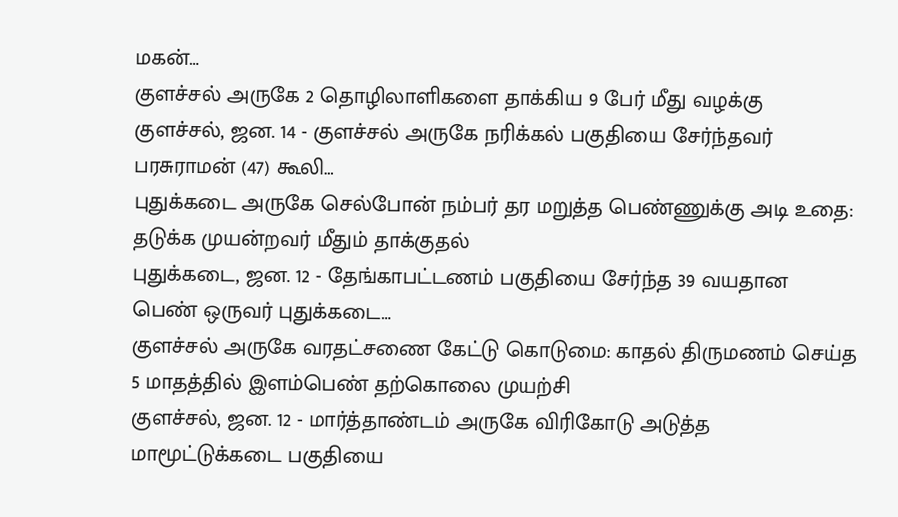மகன்…
குளச்சல் அருகே 2 தொழிலாளிகளை தாக்கிய 9 பேர் மீது வழக்கு
குளச்சல், ஜன. 14 - குளச்சல் அருகே நரிக்கல் பகுதியை சேர்ந்தவர் பரசுராமன் (47) கூலி…
புதுக்கடை அருகே செல்போன் நம்பர் தர மறுத்த பெண்ணுக்கு அடி உதை: தடுக்க முயன்றவர் மீதும் தாக்குதல்
புதுக்கடை, ஜன. 12 - தேங்காபட்டணம் பகுதியை சேர்ந்த 39 வயதான பெண் ஒருவர் புதுக்கடை…
குளச்சல் அருகே வரதட்சணை கேட்டு கொடுமை: காதல் திருமணம் செய்த 5 மாதத்தில் இளம்பெண் தற்கொலை முயற்சி
குளச்சல், ஜன. 12 - மார்த்தாண்டம் அருகே விரிகோடு அடுத்த மாமூட்டுக்கடை பகுதியை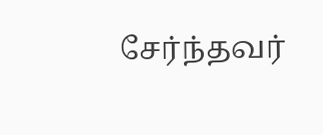சேர்ந்தவர்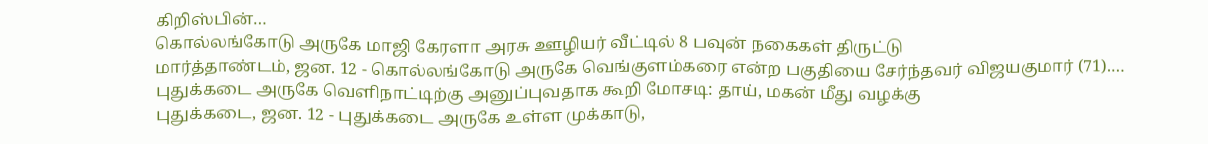கிறிஸ்பின்…
கொல்லங்கோடு அருகே மாஜி கேரளா அரசு ஊழியர் வீட்டில் 8 பவுன் நகைகள் திருட்டு
மார்த்தாண்டம், ஜன. 12 - கொல்லங்கோடு அருகே வெங்குளம்கரை என்ற பகுதியை சேர்ந்தவர் விஜயகுமார் (71).…
புதுக்கடை அருகே வெளிநாட்டிற்கு அனுப்புவதாக கூறி மோசடி: தாய், மகன் மீது வழக்கு
புதுக்கடை, ஜன. 12 - புதுக்கடை அருகே உள்ள முக்காடு,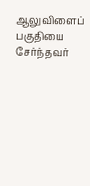ஆலுவிளைப் பகுதியை சேர்ந்தவர்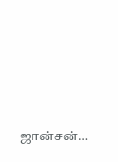ஜான்சன்…